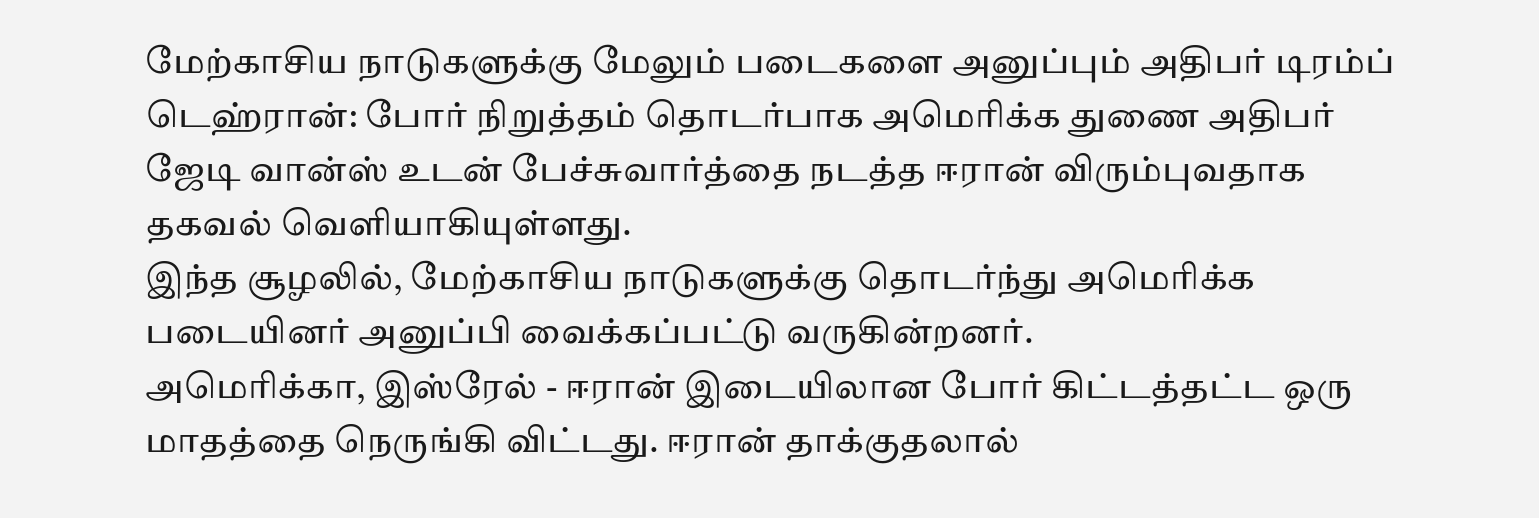மேற்காசிய நாடுகளுக்கு மேலும் படைகளை அனுப்பும் அதிபர் டிரம்ப்
டெஹ்ரான்: போர் நிறுத்தம் தொடர்பாக அமெரிக்க துணை அதிபர் ஜேடி வான்ஸ் உடன் பேச்சுவார்த்தை நடத்த ஈரான் விரும்புவதாக தகவல் வெளியாகியுள்ளது.
இந்த சூழலில், மேற்காசிய நாடுகளுக்கு தொடர்ந்து அமெரிக்க படையினர் அனுப்பி வைக்கப்பட்டு வருகின்றனர்.
அமெரிக்கா, இஸ்ரேல் - ஈரான் இடையிலான போர் கிட்டத்தட்ட ஒரு மாதத்தை நெருங்கி விட்டது. ஈரான் தாக்குதலால்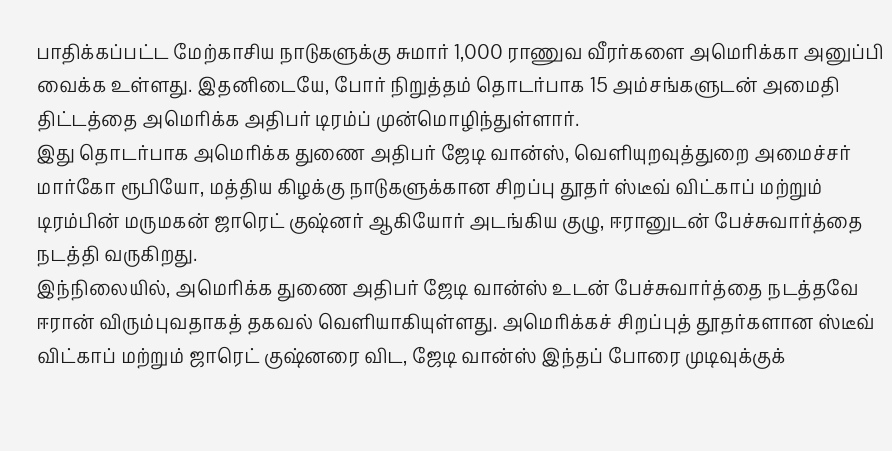பாதிக்கப்பட்ட மேற்காசிய நாடுகளுக்கு சுமார் 1,000 ராணுவ வீரர்களை அமெரிக்கா அனுப்பி வைக்க உள்ளது. இதனிடையே, போர் நிறுத்தம் தொடர்பாக 15 அம்சங்களுடன் அமைதி திட்டத்தை அமெரிக்க அதிபர் டிரம்ப் முன்மொழிந்துள்ளார்.
இது தொடர்பாக அமெரிக்க துணை அதிபர் ஜேடி வான்ஸ், வெளியுறவுத்துறை அமைச்சர் மார்கோ ரூபியோ, மத்திய கிழக்கு நாடுகளுக்கான சிறப்பு தூதர் ஸ்டீவ் விட்காப் மற்றும் டிரம்பின் மருமகன் ஜாரெட் குஷ்னர் ஆகியோர் அடங்கிய குழு, ஈரானுடன் பேச்சுவார்த்தை நடத்தி வருகிறது.
இந்நிலையில், அமெரிக்க துணை அதிபர் ஜேடி வான்ஸ் உடன் பேச்சுவார்த்தை நடத்தவே ஈரான் விரும்புவதாகத் தகவல் வெளியாகியுள்ளது. அமெரிக்கச் சிறப்புத் தூதர்களான ஸ்டீவ் விட்காப் மற்றும் ஜாரெட் குஷ்னரை விட, ஜேடி வான்ஸ் இந்தப் போரை முடிவுக்குக்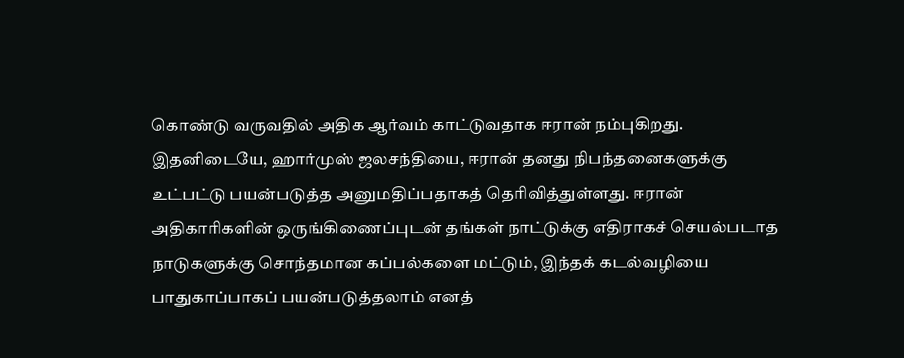கொண்டு வருவதில் அதிக ஆர்வம் காட்டுவதாக ஈரான் நம்புகிறது.
இதனிடையே, ஹார்முஸ் ஜலசந்தியை, ஈரான் தனது நிபந்தனைகளுக்கு உட்பட்டு பயன்படுத்த அனுமதிப்பதாகத் தெரிவித்துள்ளது. ஈரான் அதிகாரிகளின் ஒருங்கிணைப்புடன் தங்கள் நாட்டுக்கு எதிராகச் செயல்படாத நாடுகளுக்கு சொந்தமான கப்பல்களை மட்டும், இந்தக் கடல்வழியை பாதுகாப்பாகப் பயன்படுத்தலாம் எனத்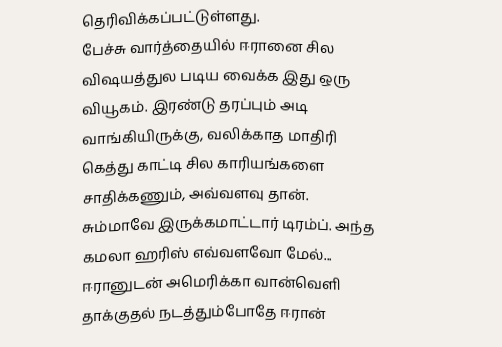தெரிவிக்கப்பட்டுள்ளது.
பேச்சு வார்த்தையில் ஈரானை சில விஷயத்துல படிய வைக்க இது ஒரு வியூகம். இரண்டு தரப்பும் அடி வாங்கியிருக்கு, வலிக்காத மாதிரி கெத்து காட்டி சில காரியங்களை சாதிக்கணும், அவ்வளவு தான்.
சும்மாவே இருக்கமாட்டார் டிரம்ப். அந்த கமலா ஹரிஸ் எவ்வளவோ மேல்...
ஈரானுடன் அமெரிக்கா வான்வெளி தாக்குதல் நடத்தும்போதே ஈரான்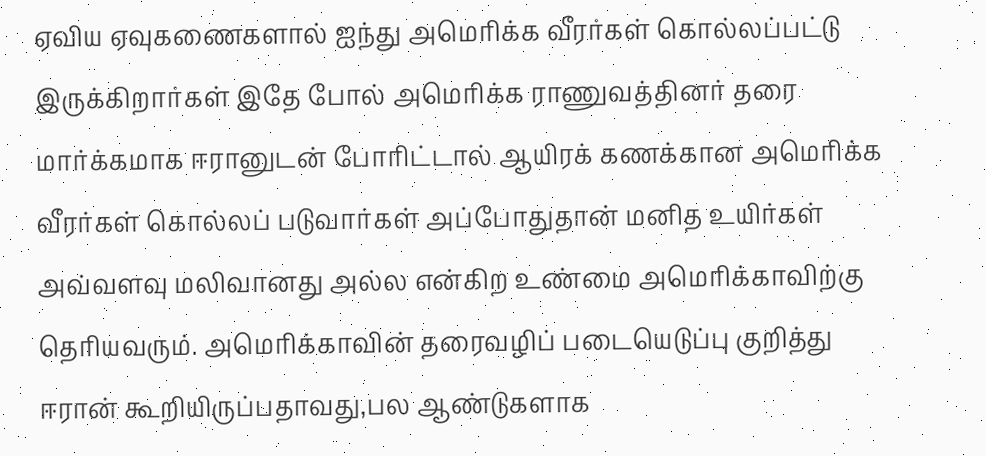ஏவிய ஏவுகணைகளால் ஐந்து அமெரிக்க வீரர்கள் கொல்லப்பட்டு இருக்கிறார்கள் இதே போல் அமெரிக்க ராணுவத்தினர் தரை மார்க்கமாக ஈரானுடன் போரிட்டால் ஆயிரக் கணக்கான அமெரிக்க வீரர்கள் கொல்லப் படுவார்கள் அப்போதுதான் மனித உயிர்கள் அவ்வளவு மலிவானது அல்ல என்கிற உண்மை அமெரிக்காவிற்கு தெரியவரும். அமெரிக்காவின் தரைவழிப் படையெடுப்பு குறித்து ஈரான் கூறியிருப்பதாவது,பல ஆண்டுகளாக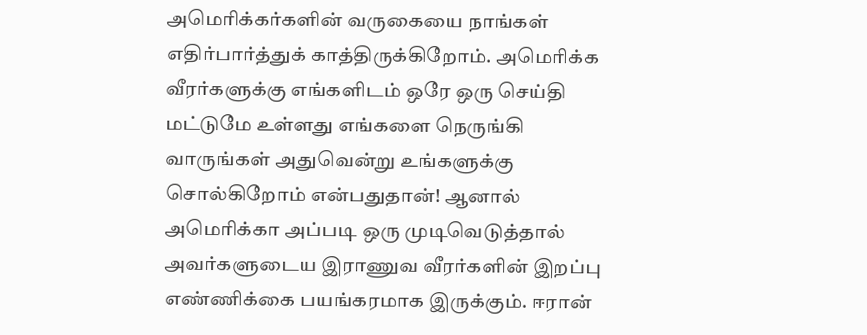அமெரிக்கர்களின் வருகையை நாங்கள் எதிர்பார்த்துக் காத்திருக்கிறோம். அமெரிக்க வீரர்களுக்கு எங்களிடம் ஒரே ஒரு செய்தி மட்டுமே உள்ளது எங்களை நெருங்கி வாருங்கள் அதுவென்று உங்களுக்கு சொல்கிறோம் என்பதுதான்! ஆனால் அமெரிக்கா அப்படி ஒரு முடிவெடுத்தால் அவர்களுடைய இராணுவ வீரர்களின் இறப்பு எண்ணிக்கை பயங்கரமாக இருக்கும். ஈரான்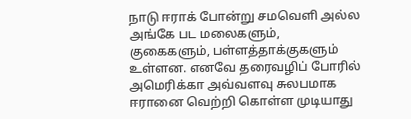நாடு ஈராக் போன்று சமவெளி அல்ல அங்கே பட மலைகளும், குகைகளும், பள்ளத்தாக்குகளும் உள்ளன. எனவே தரைவழிப் போரில் அமெரிக்கா அவ்வளவு சுலபமாக ஈரானை வெற்றி கொள்ள முடியாது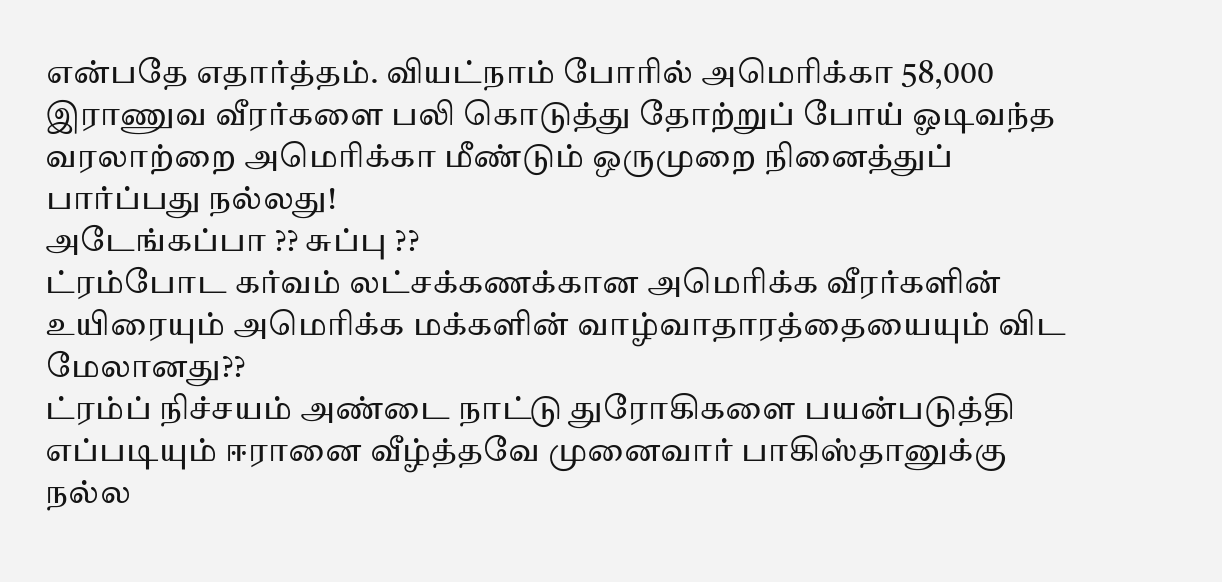என்பதே எதார்த்தம். வியட்நாம் போரில் அமெரிக்கா 58,000 இராணுவ வீரர்களை பலி கொடுத்து தோற்றுப் போய் ஓடிவந்த வரலாற்றை அமெரிக்கா மீண்டும் ஒருமுறை நினைத்துப் பார்ப்பது நல்லது!
அடேங்கப்பா ?? சுப்பு ??
ட்ரம்போட கர்வம் லட்சக்கணக்கான அமெரிக்க வீரர்களின் உயிரையும் அமெரிக்க மக்களின் வாழ்வாதாரத்தையையும் விட மேலானது??
ட்ரம்ப் நிச்சயம் அண்டை நாட்டு துரோகிகளை பயன்படுத்தி எப்படியும் ஈரானை வீழ்த்தவே முனைவார் பாகிஸ்தானுக்கு நல்ல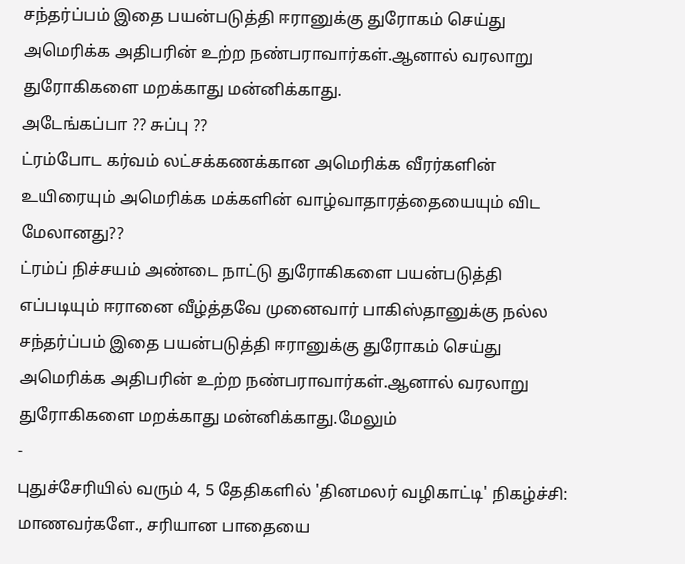சந்தர்ப்பம் இதை பயன்படுத்தி ஈரானுக்கு துரோகம் செய்து அமெரிக்க அதிபரின் உற்ற நண்பராவார்கள்.ஆனால் வரலாறு துரோகிகளை மறக்காது மன்னிக்காது.
அடேங்கப்பா ?? சுப்பு ??
ட்ரம்போட கர்வம் லட்சக்கணக்கான அமெரிக்க வீரர்களின் உயிரையும் அமெரிக்க மக்களின் வாழ்வாதாரத்தையையும் விட மேலானது??
ட்ரம்ப் நிச்சயம் அண்டை நாட்டு துரோகிகளை பயன்படுத்தி எப்படியும் ஈரானை வீழ்த்தவே முனைவார் பாகிஸ்தானுக்கு நல்ல சந்தர்ப்பம் இதை பயன்படுத்தி ஈரானுக்கு துரோகம் செய்து அமெரிக்க அதிபரின் உற்ற நண்பராவார்கள்.ஆனால் வரலாறு துரோகிகளை மறக்காது மன்னிக்காது.மேலும்
-
புதுச்சேரியில் வரும் 4, 5 தேதிகளில் 'தினமலர் வழிகாட்டி' நிகழ்ச்சி: மாணவர்களே., சரியான பாதையை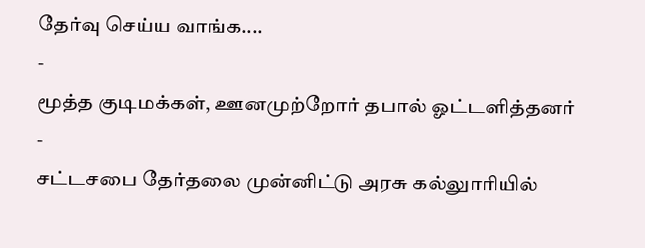தேர்வு செய்ய வாங்க....
-
மூத்த குடிமக்கள், ஊனமுற்றோர் தபால் ஓட்டளித்தனர்
-
சட்டசபை தேர்தலை முன்னிட்டு அரசு கல்லுாரியில்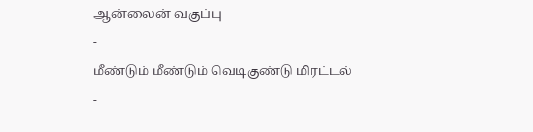ஆன்லைன் வகுப்பு
-
மீண்டும் மீண்டும் வெடிகுண்டு மிரட்டல்
-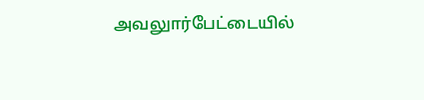அவலுார்பேட்டையில்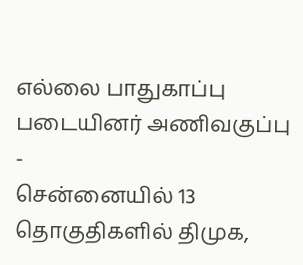எல்லை பாதுகாப்பு படையினர் அணிவகுப்பு
-
சென்னையில் 13 தொகுதிகளில் திமுக,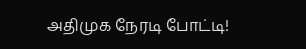அதிமுக நேரடி போட்டி!